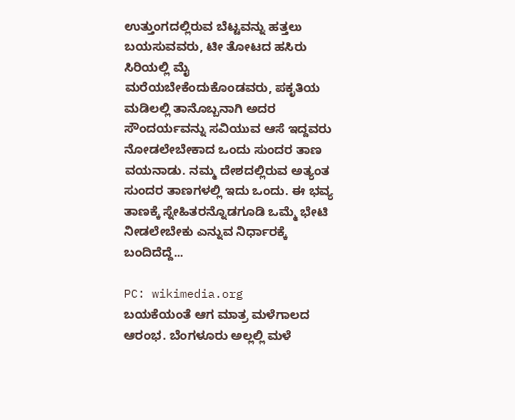ಉತ್ತುಂಗದಲ್ಲಿರುವ ಬೆಟ್ಟವನ್ನು ಹತ್ತಲು ಬಯಸುವವರು, ಟೀ ತೋಟದ ಹಸಿರು ಸಿರಿಯಲ್ಲಿ ಮೈ ಮರೆಯಬೇಕೆಂದುಕೊಂಡವರು, ಪಕೃತಿಯ ಮಡಿಲಲ್ಲಿ ತಾನೊಬ್ಬನಾಗಿ ಅದರ ಸೌಂದರ್ಯವನ್ನು ಸವಿಯುವ ಆಸೆ ಇದ್ದವರು ನೋಡಲೇಬೇಕಾದ ಒಂದು ಸುಂದರ ತಾಣ ವಯನಾಡು. ನಮ್ಮ ದೇಶದಲ್ಲಿರುವ ಅತ್ಯಂತ ಸುಂದರ ತಾಣಗಳಲ್ಲಿ ಇದು ಒಂದು. ಈ ಭವ್ಯ ತಾಣಕ್ಕೆ ಸ್ನೇಹಿತರನ್ನೊಡಗೂಡಿ ಒಮ್ಮೆ ಭೇಟಿ ನೀಡಲೇಬೇಕು ಎನ್ನುವ ನಿರ್ಧಾರಕ್ಕೆ ಬಂದಿದೆದ್ದೆ...

PC: wikimedia.org
ಬಯಕೆಯಂತೆ ಆಗ ಮಾತ್ರ ಮಳೆಗಾಲದ ಆರಂಭ. ಬೆಂಗಳೂರು ಅಲ್ಲಲ್ಲಿ ಮಳೆ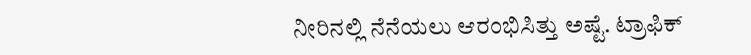ನೀರಿನಲ್ಲಿ ನೆನೆಯಲು ಆರಂಭಿಸಿತ್ತು ಅಷ್ಟೆ. ಟ್ರಾಫಿಕ್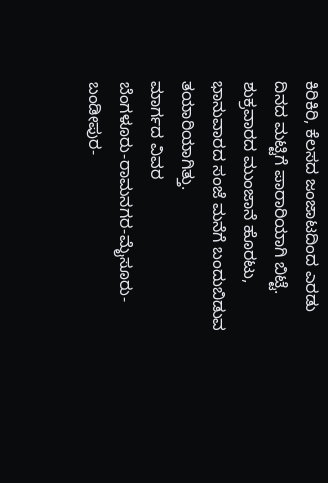ಕಿರಿಕಿರಿ, ಕೆಲಸದ ಜಂಜಾಟದಿಂದ ಎರಡು ದಿನದ ಮಟ್ಟಿಗೆ ಪಾರಾರಿಯಾಗಿ ಬಿಟ್ಟೆ. ಶುಕ್ರವಾರದ ಮುಂಜಾನೆ ಹೊರಟು, ಭಾನುವಾರದ ಸಂಜೆ ಮನೆಗೆ ಬಂದುಬಿಡುವ ತಯಾರಿಯಾಗಿತ್ತು.
ಮಾರ್ಗದ ವಿವರ
ಬೆಂಗಳೂರು-ರಾಮನಗರ-ಮೈಸೂರು-ಬಂಡೀಪುರ-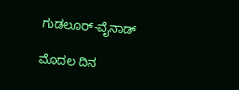ಗುಡಲೂರ್-ವೈನಾಡ್

ಮೊದಲ ದಿನ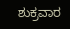ಶುಕ್ರವಾರ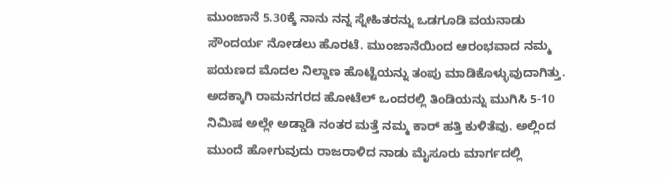ಮುಂಜಾನೆ 5.30ಕ್ಕೆ ನಾನು ನನ್ನ ಸ್ನೇಹಿತರನ್ನು ಒಡಗೂಡಿ ವಯನಾಡು ಸೌಂದರ್ಯ ನೋಡಲು ಹೊರಟೆ. ಮುಂಜಾನೆಯಿಂದ ಆರಂಭವಾದ ನಮ್ಮ ಪಯಣದ ಮೊದಲ ನಿಲ್ದಾಣ ಹೊಟ್ಟೆಯನ್ನು ತಂಪು ಮಾಡಿಕೊಳ್ಳುವುದಾಗಿತ್ತು. ಅದಕ್ಕಾಗಿ ರಾಮನಗರದ ಹೋಟೆಲ್ ಒಂದರಲ್ಲಿ ತಿಂಡಿಯನ್ನು ಮುಗಿಸಿ 5-10 ನಿಮಿಷ ಅಲ್ಲೇ ಅಡ್ಡಾಡಿ ನಂತರ ಮತ್ತೆ ನಮ್ಮ ಕಾರ್ ಹತ್ತಿ ಕುಳಿತೆವು. ಅಲ್ಲಿಂದ ಮುಂದೆ ಹೋಗುವುದು ರಾಜರಾಳಿದ ನಾಡು ಮೈಸೂರು ಮಾರ್ಗದಲ್ಲಿ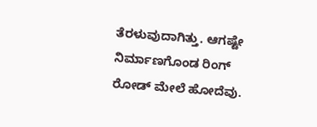ತೆರಳುವುದಾಗಿತ್ತು. ಆಗಷ್ಟೇ ನಿರ್ಮಾಣಗೊಂಡ ರಿಂಗ್ ರೋಡ್ ಮೇಲೆ ಹೋದೆವು.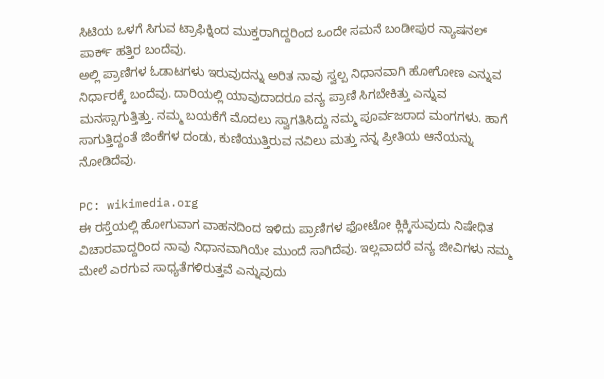ಸಿಟಿಯ ಒಳಗೆ ಸಿಗುವ ಟ್ರಾಫಿಕ್ನಿಂದ ಮುಕ್ತರಾಗಿದ್ದರಿಂದ ಒಂದೇ ಸಮನೆ ಬಂಡೀಪುರ ನ್ಯಾಷನಲ್ ಪಾರ್ಕ್ ಹತ್ತಿರ ಬಂದೆವು.
ಅಲ್ಲಿ ಪ್ರಾಣಿಗಳ ಓಡಾಟಗಳು ಇರುವುದನ್ನು ಅರಿತ ನಾವು ಸ್ವಲ್ಪ ನಿಧಾನವಾಗಿ ಹೋಗೋಣ ಎನ್ನುವ ನಿರ್ಧಾರಕ್ಕೆ ಬಂದೆವು. ದಾರಿಯಲ್ಲಿ ಯಾವುದಾದರೂ ವನ್ಯ ಪ್ರಾಣಿ ಸಿಗಬೇಕಿತ್ತು ಎನ್ನುವ ಮನಸ್ಸಾಗುತ್ತಿತ್ತು. ನಮ್ಮ ಬಯಕೆಗೆ ಮೊದಲು ಸ್ವಾಗತಿಸಿದ್ದು ನಮ್ಮ ಪೂರ್ವಜರಾದ ಮಂಗಗಳು. ಹಾಗೆ ಸಾಗುತ್ತಿದ್ದಂತೆ ಜಿಂಕೆಗಳ ದಂಡು, ಕುಣಿಯುತ್ತಿರುವ ನವಿಲು ಮತ್ತು ನನ್ನ ಪ್ರೀತಿಯ ಆನೆಯನ್ನು ನೋಡಿದೆವು.

PC: wikimedia.org
ಈ ರಸ್ತೆಯಲ್ಲಿ ಹೋಗುವಾಗ ವಾಹನದಿಂದ ಇಳಿದು ಪ್ರಾಣಿಗಳ ಫೋಟೋ ಕ್ಲಿಕ್ಕಿಸುವುದು ನಿಷೇಧಿತ ವಿಚಾರವಾದ್ದರಿಂದ ನಾವು ನಿಧಾನವಾಗಿಯೇ ಮುಂದೆ ಸಾಗಿದೆವು. ಇಲ್ಲವಾದರೆ ವನ್ಯ ಜೀವಿಗಳು ನಮ್ಮ ಮೇಲೆ ಎರಗುವ ಸಾಧ್ಯತೆಗಳಿರುತ್ತವೆ ಎನ್ನುವುದು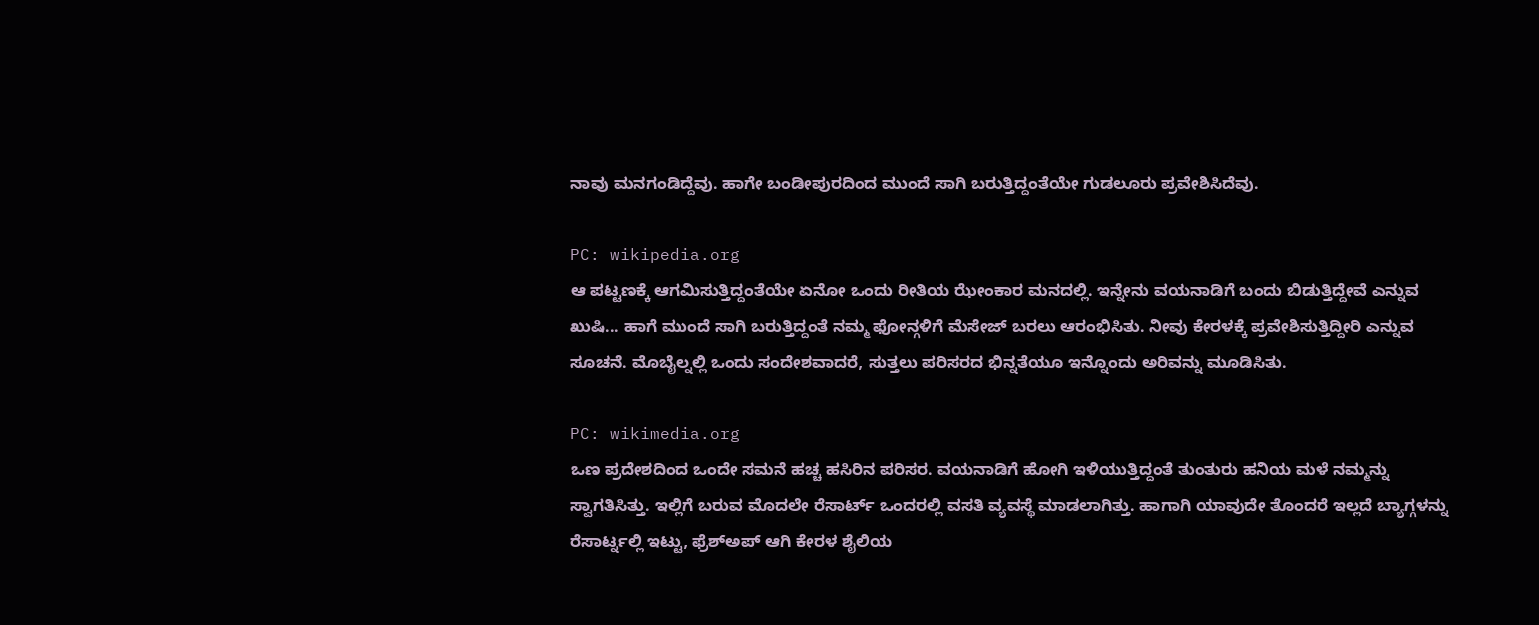ನಾವು ಮನಗಂಡಿದ್ದೆವು. ಹಾಗೇ ಬಂಡೀಪುರದಿಂದ ಮುಂದೆ ಸಾಗಿ ಬರುತ್ತಿದ್ದಂತೆಯೇ ಗುಡಲೂರು ಪ್ರವೇಶಿಸಿದೆವು.

PC: wikipedia.org
ಆ ಪಟ್ಟಣಕ್ಕೆ ಆಗಮಿಸುತ್ತಿದ್ದಂತೆಯೇ ಏನೋ ಒಂದು ರೀತಿಯ ಝೇಂಕಾರ ಮನದಲ್ಲಿ. ಇನ್ನೇನು ವಯನಾಡಿಗೆ ಬಂದು ಬಿಡುತ್ತಿದ್ದೇವೆ ಎನ್ನುವ ಖುಷಿ... ಹಾಗೆ ಮುಂದೆ ಸಾಗಿ ಬರುತ್ತಿದ್ದಂತೆ ನಮ್ಮ ಫೋನ್ಗಳಿಗೆ ಮೆಸೇಜ್ ಬರಲು ಆರಂಭಿಸಿತು. ನೀವು ಕೇರಳಕ್ಕೆ ಪ್ರವೇಶಿಸುತ್ತಿದ್ದೀರಿ ಎನ್ನುವ ಸೂಚನೆ. ಮೊಬೈಲ್ನಲ್ಲಿ ಒಂದು ಸಂದೇಶವಾದರೆ, ಸುತ್ತಲು ಪರಿಸರದ ಭಿನ್ನತೆಯೂ ಇನ್ನೊಂದು ಅರಿವನ್ನು ಮೂಡಿಸಿತು.

PC: wikimedia.org
ಒಣ ಪ್ರದೇಶದಿಂದ ಒಂದೇ ಸಮನೆ ಹಚ್ಚ ಹಸಿರಿನ ಪರಿಸರ. ವಯನಾಡಿಗೆ ಹೋಗಿ ಇಳಿಯುತ್ತಿದ್ದಂತೆ ತುಂತುರು ಹನಿಯ ಮಳೆ ನಮ್ಮನ್ನು ಸ್ವಾಗತಿಸಿತ್ತು. ಇಲ್ಲಿಗೆ ಬರುವ ಮೊದಲೇ ರೆಸಾರ್ಟ್ ಒಂದರಲ್ಲಿ ವಸತಿ ವ್ಯವಸ್ಥೆ ಮಾಡಲಾಗಿತ್ತು. ಹಾಗಾಗಿ ಯಾವುದೇ ತೊಂದರೆ ಇಲ್ಲದೆ ಬ್ಯಾಗ್ಗಳನ್ನು ರೆಸಾರ್ಟ್ನಲ್ಲಿ ಇಟ್ಟು, ಫ್ರೆಶ್ಅಪ್ ಆಗಿ ಕೇರಳ ಶೈಲಿಯ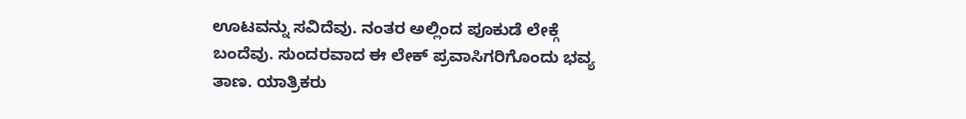ಊಟವನ್ನು ಸವಿದೆವು. ನಂತರ ಅಲ್ಲಿಂದ ಪೂಕುಡೆ ಲೇಕ್ಗೆ ಬಂದೆವು. ಸುಂದರವಾದ ಈ ಲೇಕ್ ಪ್ರವಾಸಿಗರಿಗೊಂದು ಭವ್ಯ ತಾಣ. ಯಾತ್ರಿಕರು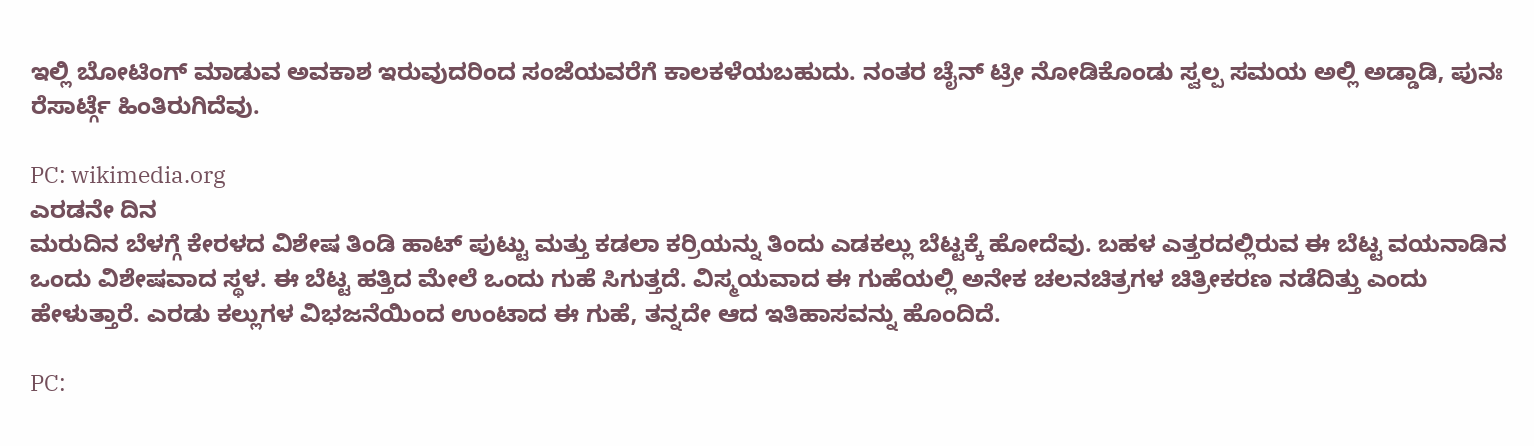ಇಲ್ಲಿ ಬೋಟಿಂಗ್ ಮಾಡುವ ಅವಕಾಶ ಇರುವುದರಿಂದ ಸಂಜೆಯವರೆಗೆ ಕಾಲಕಳೆಯಬಹುದು. ನಂತರ ಚೈನ್ ಟ್ರೀ ನೋಡಿಕೊಂಡು ಸ್ವಲ್ಪ ಸಮಯ ಅಲ್ಲಿ ಅಡ್ಡಾಡಿ, ಪುನಃ ರೆಸಾರ್ಟ್ಗೆ ಹಿಂತಿರುಗಿದೆವು.

PC: wikimedia.org
ಎರಡನೇ ದಿನ
ಮರುದಿನ ಬೆಳಗ್ಗೆ ಕೇರಳದ ವಿಶೇಷ ತಿಂಡಿ ಹಾಟ್ ಪುಟ್ಟು ಮತ್ತು ಕಡಲಾ ಕರ್ರಿಯನ್ನು ತಿಂದು ಎಡಕಲ್ಲು ಬೆಟ್ಟಕ್ಕೆ ಹೋದೆವು. ಬಹಳ ಎತ್ತರದಲ್ಲಿರುವ ಈ ಬೆಟ್ಟ ವಯನಾಡಿನ ಒಂದು ವಿಶೇಷವಾದ ಸ್ಥಳ. ಈ ಬೆಟ್ಟ ಹತ್ತಿದ ಮೇಲೆ ಒಂದು ಗುಹೆ ಸಿಗುತ್ತದೆ. ವಿಸ್ಮಯವಾದ ಈ ಗುಹೆಯಲ್ಲಿ ಅನೇಕ ಚಲನಚಿತ್ರಗಳ ಚಿತ್ರೀಕರಣ ನಡೆದಿತ್ತು ಎಂದು ಹೇಳುತ್ತಾರೆ. ಎರಡು ಕಲ್ಲುಗಳ ವಿಭಜನೆಯಿಂದ ಉಂಟಾದ ಈ ಗುಹೆ, ತನ್ನದೇ ಆದ ಇತಿಹಾಸವನ್ನು ಹೊಂದಿದೆ.

PC: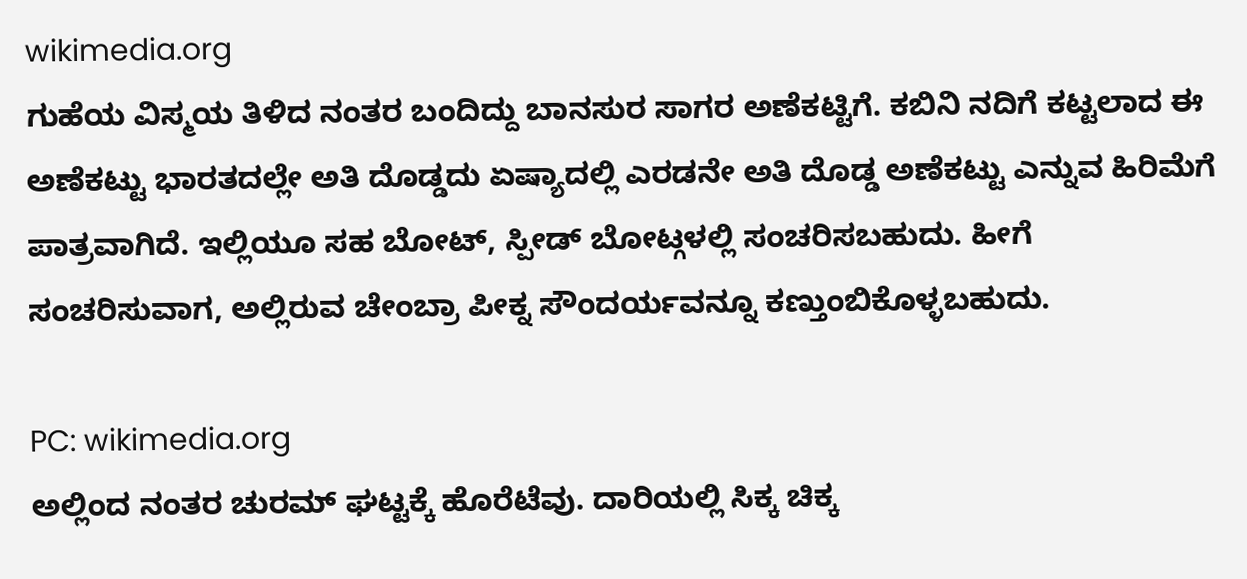wikimedia.org
ಗುಹೆಯ ವಿಸ್ಮಯ ತಿಳಿದ ನಂತರ ಬಂದಿದ್ದು ಬಾನಸುರ ಸಾಗರ ಅಣೆಕಟ್ಟಿಗೆ. ಕಬಿನಿ ನದಿಗೆ ಕಟ್ಟಲಾದ ಈ ಅಣೆಕಟ್ಟು ಭಾರತದಲ್ಲೇ ಅತಿ ದೊಡ್ಡದು ಏಷ್ಯಾದಲ್ಲಿ ಎರಡನೇ ಅತಿ ದೊಡ್ಡ ಅಣೆಕಟ್ಟು ಎನ್ನುವ ಹಿರಿಮೆಗೆ ಪಾತ್ರವಾಗಿದೆ. ಇಲ್ಲಿಯೂ ಸಹ ಬೋಟ್, ಸ್ಪೀಡ್ ಬೋಟ್ಗಳಲ್ಲಿ ಸಂಚರಿಸಬಹುದು. ಹೀಗೆ ಸಂಚರಿಸುವಾಗ, ಅಲ್ಲಿರುವ ಚೇಂಬ್ರಾ ಪೀಕ್ನ ಸೌಂದರ್ಯವನ್ನೂ ಕಣ್ತುಂಬಿಕೊಳ್ಳಬಹುದು.

PC: wikimedia.org
ಅಲ್ಲಿಂದ ನಂತರ ಚುರಮ್ ಘಟ್ಟಕ್ಕೆ ಹೊರೆಟೆವು. ದಾರಿಯಲ್ಲಿ ಸಿಕ್ಕ ಚಿಕ್ಕ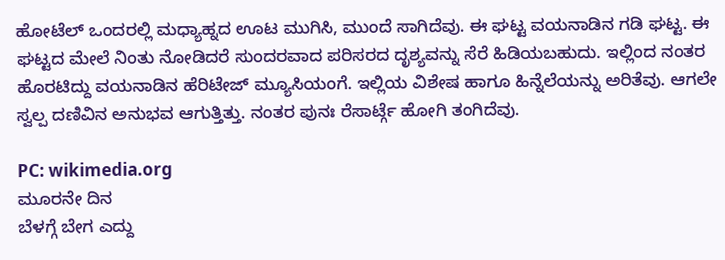ಹೋಟೆಲ್ ಒಂದರಲ್ಲಿ ಮಧ್ಯಾಹ್ನದ ಊಟ ಮುಗಿಸಿ, ಮುಂದೆ ಸಾಗಿದೆವು. ಈ ಘಟ್ಟ ವಯನಾಡಿನ ಗಡಿ ಘಟ್ಟ. ಈ ಘಟ್ಟದ ಮೇಲೆ ನಿಂತು ನೋಡಿದರೆ ಸುಂದರವಾದ ಪರಿಸರದ ದೃಶ್ಯವನ್ನು ಸೆರೆ ಹಿಡಿಯಬಹುದು. ಇಲ್ಲಿಂದ ನಂತರ ಹೊರಟಿದ್ದು ವಯನಾಡಿನ ಹೆರಿಟೇಜ್ ಮ್ಯೂಸಿಯಂಗೆ. ಇಲ್ಲಿಯ ವಿಶೇಷ ಹಾಗೂ ಹಿನ್ನೆಲೆಯನ್ನು ಅರಿತೆವು. ಆಗಲೇ ಸ್ವಲ್ಪ ದಣಿವಿನ ಅನುಭವ ಆಗುತ್ತಿತ್ತು. ನಂತರ ಪುನಃ ರೆಸಾರ್ಟ್ಗೆ ಹೋಗಿ ತಂಗಿದೆವು.

PC: wikimedia.org
ಮೂರನೇ ದಿನ
ಬೆಳಗ್ಗೆ ಬೇಗ ಎದ್ದು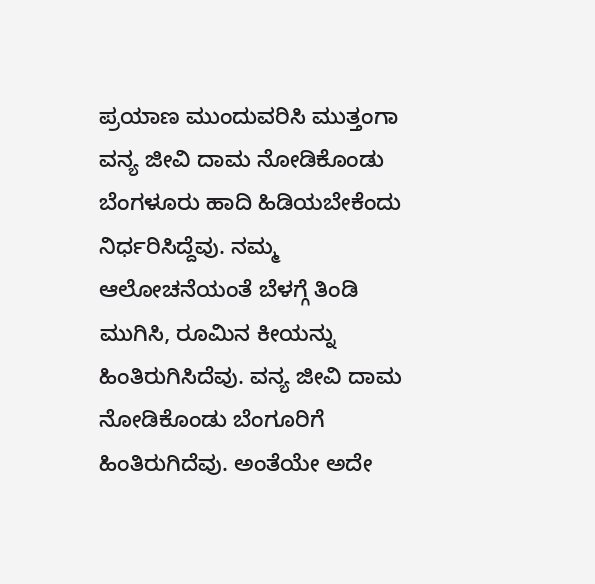ಪ್ರಯಾಣ ಮುಂದುವರಿಸಿ ಮುತ್ತಂಗಾ ವನ್ಯ ಜೀವಿ ದಾಮ ನೋಡಿಕೊಂಡು ಬೆಂಗಳೂರು ಹಾದಿ ಹಿಡಿಯಬೇಕೆಂದು ನಿರ್ಧರಿಸಿದ್ದೆವು. ನಮ್ಮ ಆಲೋಚನೆಯಂತೆ ಬೆಳಗ್ಗೆ ತಿಂಡಿ ಮುಗಿಸಿ, ರೂಮಿನ ಕೀಯನ್ನು ಹಿಂತಿರುಗಿಸಿದೆವು. ವನ್ಯ ಜೀವಿ ದಾಮ ನೋಡಿಕೊಂಡು ಬೆಂಗೂರಿಗೆ ಹಿಂತಿರುಗಿದೆವು. ಅಂತೆಯೇ ಅದೇ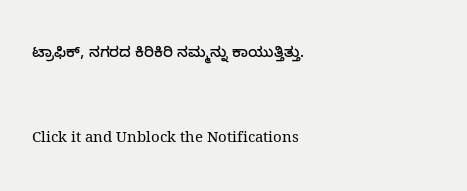ಟ್ರಾಫಿಕ್, ನಗರದ ಕಿರಿಕಿರಿ ನಮ್ಮನ್ನು ಕಾಯುತ್ತಿತ್ತು.


Click it and Unblock the Notifications